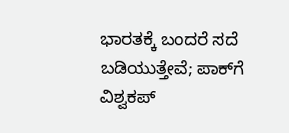ಭಾರತಕ್ಕೆ ಬಂದರೆ ಸದೆ ಬಡಿಯುತ್ತೇವೆ; ಪಾಕ್‌ಗೆ ವಿಶ್ವಕಪ್‌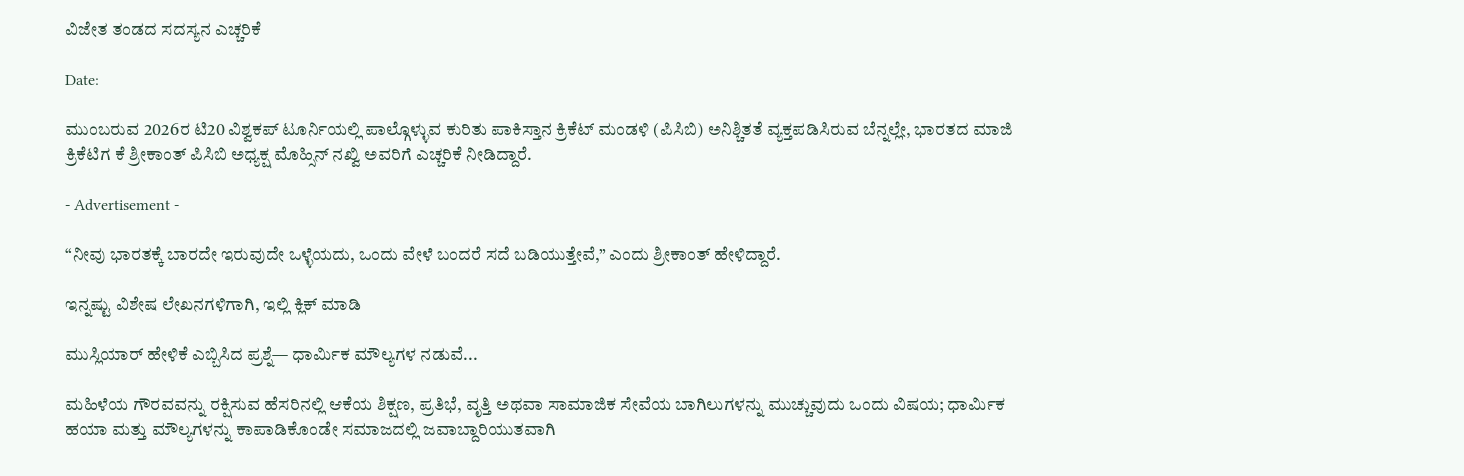ವಿಜೇತ ತಂಡದ ಸದಸ್ಯನ ಎಚ್ಚರಿಕೆ

Date:

ಮುಂಬರುವ 2026ರ ಟಿ20 ವಿಶ್ವಕಪ್ ಟೂರ್ನಿಯಲ್ಲಿ ಪಾಲ್ಗೊಳ್ಳುವ ಕುರಿತು ಪಾಕಿಸ್ತಾನ ಕ್ರಿಕೆಟ್ ಮಂಡಳಿ (ಪಿಸಿಬಿ) ಅನಿಶ್ಚಿತತೆ ವ್ಯಕ್ತಪಡಿಸಿರುವ ಬೆನ್ನಲ್ಲೇ, ಭಾರತದ ಮಾಜಿ ಕ್ರಿಕೆಟಿಗ ಕೆ ಶ್ರೀಕಾಂತ್ ಪಿಸಿಬಿ ಅಧ್ಯಕ್ಷ ಮೊಹ್ಸಿನ್ ನಖ್ವಿ ಅವರಿಗೆ ಎಚ್ಚರಿಕೆ ನೀಡಿದ್ದಾರೆ.

- Advertisement -

“ನೀವು ಭಾರತಕ್ಕೆ ಬಾರದೇ ಇರುವುದೇ ಒಳ್ಳೆಯದು, ಒಂದು ವೇಳೆ ಬಂದರೆ ಸದೆ ಬಡಿಯುತ್ತೇವೆ,” ಎಂದು ಶ್ರೀಕಾಂತ್ ಹೇಳಿದ್ದಾರೆ.

ಇನ್ನಷ್ಟು ವಿಶೇಷ ಲೇಖನಗಳಿಗಾಗಿ, ಇಲ್ಲಿ ಕ್ಲಿಕ್ ಮಾಡಿ

ಮುಸ್ಲಿಯಾರ್ ಹೇಳಿಕೆ ಎಬ್ಬಿಸಿದ ಪ್ರಶ್ನೆ— ಧಾರ್ಮಿಕ ಮೌಲ್ಯಗಳ ನಡುವೆ...

ಮಹಿಳೆಯ ಗೌರವವನ್ನು ರಕ್ಷಿಸುವ ಹೆಸರಿನಲ್ಲಿ ಆಕೆಯ ಶಿಕ್ಷಣ, ಪ್ರತಿಭೆ, ವೃತ್ತಿ ಅಥವಾ ಸಾಮಾಜಿಕ ಸೇವೆಯ ಬಾಗಿಲುಗಳನ್ನು ಮುಚ್ಚುವುದು ಒಂದು ವಿಷಯ; ಧಾರ್ಮಿಕ ಹಯಾ ಮತ್ತು ಮೌಲ್ಯಗಳನ್ನು ಕಾಪಾಡಿಕೊಂಡೇ ಸಮಾಜದಲ್ಲಿ ಜವಾಬ್ದಾರಿಯುತವಾಗಿ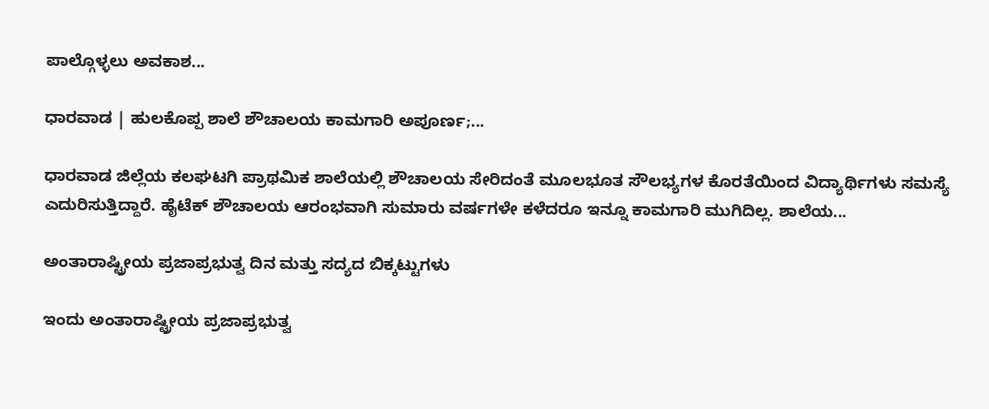ಪಾಲ್ಗೊಳ್ಳಲು ಅವಕಾಶ...

ಧಾರವಾಡ | ಹುಲಕೊಪ್ಪ‌ ಶಾಲೆ ಶೌಚಾಲಯ ಕಾಮಗಾರಿ ಅಪೂರ್ಣ;...

ಧಾರವಾಡ ಜಿಲ್ಲೆಯ ಕಲಘಟಗಿ ಪ್ರಾಥಮಿಕ ಶಾಲೆಯಲ್ಲಿ‌ ಶೌಚಾಲಯ ಸೇರಿದಂತೆ ಮೂಲಭೂತ ಸೌಲಭ್ಯಗಳ ಕೊರತೆಯಿಂದ ವಿದ್ಯಾರ್ಥಿಗಳು ಸಮಸ್ಯೆ ಎದುರಿಸುತ್ತಿದ್ದಾರೆ. ಹೈಟೆಕ್ ಶೌಚಾಲಯ ಆರಂಭವಾಗಿ ಸುಮಾರು ವರ್ಷಗಳೇ ಕಳೆದರೂ ಇನ್ನೂ ಕಾಮಗಾರಿ ಮುಗಿದಿಲ್ಲ. ಶಾಲೆಯ...

ಅಂತಾರಾಷ್ಟ್ರೀಯ ಪ್ರಜಾಪ್ರಭುತ್ವ ದಿನ ಮತ್ತು ಸದ್ಯದ ಬಿಕ್ಕಟ್ಟುಗಳು

ಇಂದು ಅಂತಾರಾಷ್ಟ್ರೀಯ ಪ್ರಜಾಪ್ರಭುತ್ವ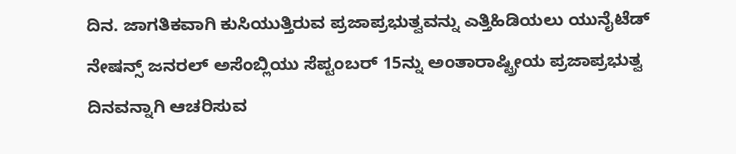ದಿನ. ಜಾಗತಿಕವಾಗಿ ಕುಸಿಯುತ್ತಿರುವ ಪ್ರಜಾಪ್ರಭುತ್ವವನ್ನು ಎತ್ತಿಹಿಡಿಯಲು ಯುನೈಟೆಡ್ ನೇಷನ್ಸ್ ಜನರಲ್ ಅಸೆಂಬ್ಲಿಯು ಸೆಪ್ಟಂಬರ್ 15ನ್ನು ಅಂತಾರಾಷ್ಟ್ರೀಯ ಪ್ರಜಾಪ್ರಭುತ್ವ ದಿನವನ್ನಾಗಿ ಆಚರಿಸುವ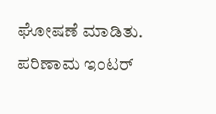ಘೋಷಣೆ ಮಾಡಿತು. ಪರಿಣಾಮ ಇಂಟರ್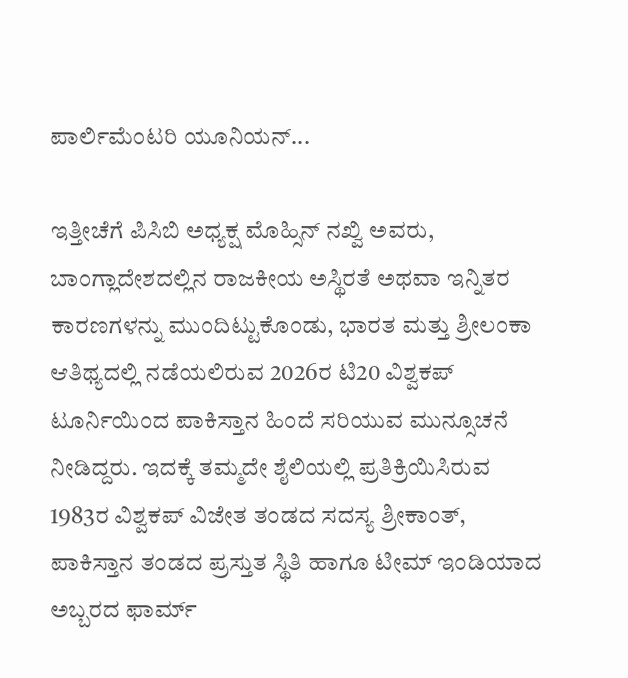ಪಾರ್ಲಿಮೆಂಟರಿ ಯೂನಿಯನ್...

ಇತ್ತೀಚೆಗೆ ಪಿಸಿಬಿ ಅಧ್ಯಕ್ಷ ಮೊಹ್ಸಿನ್ ನಖ್ವಿ ಅವರು, ಬಾಂಗ್ಲಾದೇಶದಲ್ಲಿನ ರಾಜಕೀಯ ಅಸ್ಥಿರತೆ ಅಥವಾ ಇನ್ನಿತರ ಕಾರಣಗಳನ್ನು ಮುಂದಿಟ್ಟುಕೊಂಡು, ಭಾರತ ಮತ್ತು ಶ್ರೀಲಂಕಾ ಆತಿಥ್ಯದಲ್ಲಿ ನಡೆಯಲಿರುವ 2026ರ ಟಿ20 ವಿಶ್ವಕಪ್‌ ಟೂರ್ನಿಯಿಂದ ಪಾಕಿಸ್ತಾನ ಹಿಂದೆ ಸರಿಯುವ ಮುನ್ಸೂಚನೆ ನೀಡಿದ್ದರು. ಇದಕ್ಕೆ ತಮ್ಮದೇ ಶೈಲಿಯಲ್ಲಿ ಪ್ರತಿಕ್ರಿಯಿಸಿರುವ 1983ರ ವಿಶ್ವಕಪ್ ವಿಜೇತ ತಂಡದ ಸದಸ್ಯ ಶ್ರೀಕಾಂತ್, ಪಾಕಿಸ್ತಾನ ತಂಡದ ಪ್ರಸ್ತುತ ಸ್ಥಿತಿ ಹಾಗೂ ಟೀಮ್ ಇಂಡಿಯಾದ ಅಬ್ಬರದ ಫಾರ್ಮ್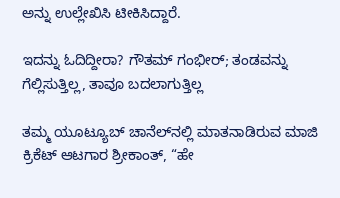ಅನ್ನು ಉಲ್ಲೇಖಿಸಿ ಟೀಕಿಸಿದ್ದಾರೆ.

ಇದನ್ನು ಓದಿದ್ದೀರಾ? ಗೌತಮ್‌ ಗಂಭೀರ್; ತಂಡವನ್ನು ಗೆಲ್ಲಿಸುತ್ತಿಲ್ಲ, ತಾವೂ ಬದಲಾಗುತ್ತಿಲ್ಲ

ತಮ್ಮ ಯೂಟ್ಯೂಬ್ ಚಾನೆಲ್‌ನಲ್ಲಿ ಮಾತನಾಡಿರುವ ಮಾಜಿ ಕ್ರಿಕೆಟ್‌ ಆಟಗಾರ ಶ್ರೀಕಾಂತ್, “ಹೇ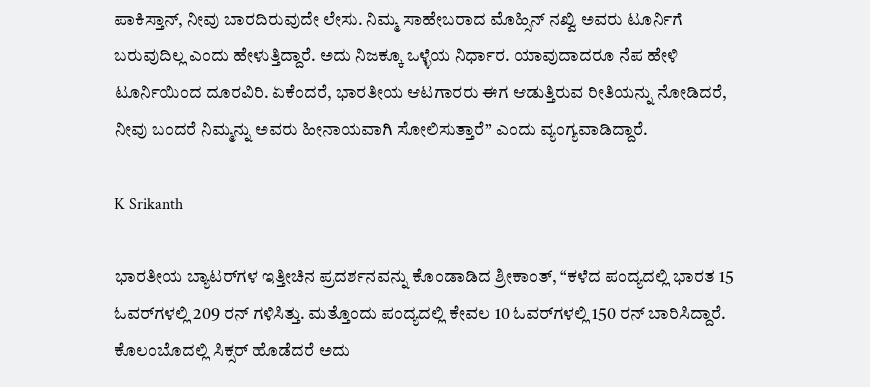ಪಾಕಿಸ್ತಾನ್, ನೀವು ಬಾರದಿರುವುದೇ ಲೇಸು. ನಿಮ್ಮ ಸಾಹೇಬರಾದ ಮೊಹ್ಸಿನ್ ನಖ್ವಿ ಅವರು ಟೂರ್ನಿಗೆ ಬರುವುದಿಲ್ಲ ಎಂದು ಹೇಳುತ್ತಿದ್ದಾರೆ. ಅದು ನಿಜಕ್ಕೂ ಒಳ್ಳೆಯ ನಿರ್ಧಾರ. ಯಾವುದಾದರೂ ನೆಪ ಹೇಳಿ ಟೂರ್ನಿಯಿಂದ ದೂರವಿರಿ. ಏಕೆಂದರೆ, ಭಾರತೀಯ ಆಟಗಾರರು ಈಗ ಆಡುತ್ತಿರುವ ರೀತಿಯನ್ನು ನೋಡಿದರೆ, ನೀವು ಬಂದರೆ ನಿಮ್ಮನ್ನು ಅವರು ಹೀನಾಯವಾಗಿ ಸೋಲಿಸುತ್ತಾರೆ” ಎಂದು ವ್ಯಂಗ್ಯವಾಡಿದ್ದಾರೆ.

K Srikanth

ಭಾರತೀಯ ಬ್ಯಾಟರ್‌ಗಳ ಇತ್ತೀಚಿನ ಪ್ರದರ್ಶನವನ್ನು ಕೊಂಡಾಡಿದ ಶ್ರೀಕಾಂತ್, “ಕಳೆದ ಪಂದ್ಯದಲ್ಲಿ ಭಾರತ 15 ಓವರ್‌ಗಳಲ್ಲಿ 209 ರನ್ ಗಳಿಸಿತ್ತು. ಮತ್ತೊಂದು ಪಂದ್ಯದಲ್ಲಿ ಕೇವಲ 10 ಓವರ್‌ಗಳಲ್ಲಿ 150 ರನ್ ಬಾರಿಸಿದ್ದಾರೆ. ಕೊಲಂಬೊದಲ್ಲಿ ಸಿಕ್ಸರ್ ಹೊಡೆದರೆ ಅದು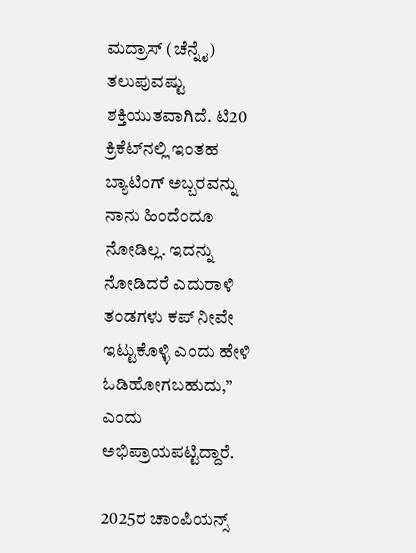ಮದ್ರಾಸ್ (ಚೆನ್ನೈ) ತಲುಪುವಷ್ಟು ಶಕ್ತಿಯುತವಾಗಿದೆ. ಟಿ20 ಕ್ರಿಕೆಟ್‌ನಲ್ಲಿ ಇಂತಹ ಬ್ಯಾಟಿಂಗ್ ಅಬ್ಬರವನ್ನು ನಾನು ಹಿಂದೆಂದೂ ನೋಡಿಲ್ಲ. ಇದನ್ನು ನೋಡಿದರೆ ಎದುರಾಳಿ ತಂಡಗಳು ಕಪ್ ನೀವೇ ಇಟ್ಟುಕೊಳ್ಳಿ ಎಂದು ಹೇಳಿ ಓಡಿಹೋಗಬಹುದು,” ಎಂದು ಅಭಿಪ್ರಾಯಪಟ್ಟಿದ್ದಾರೆ.

2025ರ ಚಾಂಪಿಯನ್ಸ್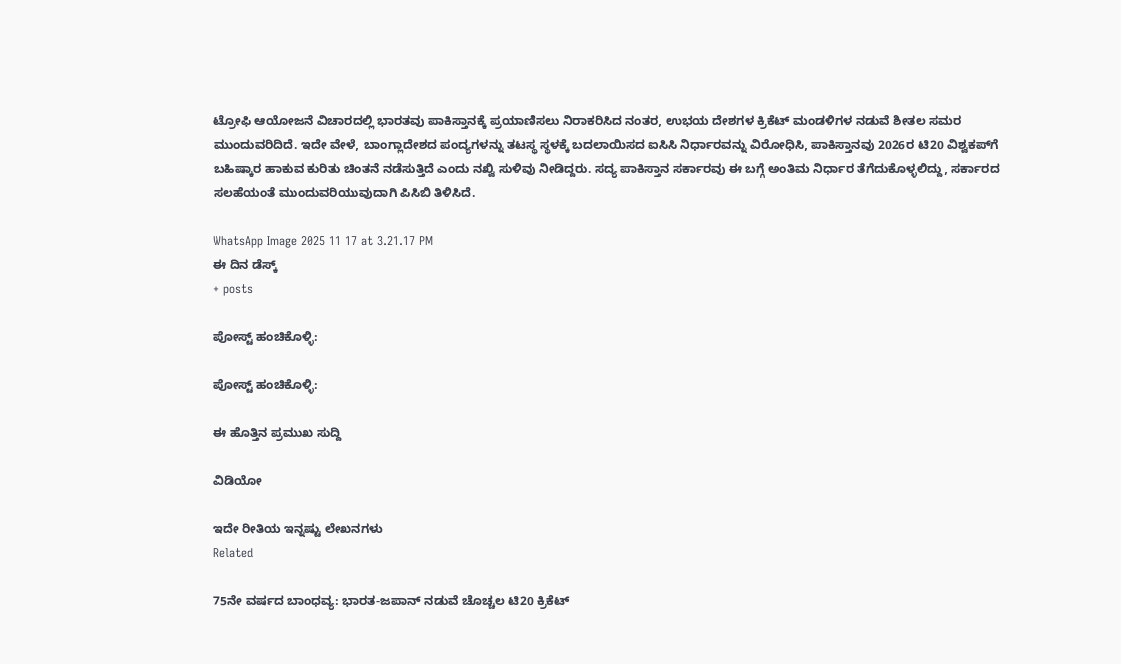ಟ್ರೋಫಿ ಆಯೋಜನೆ ವಿಚಾರದಲ್ಲಿ ಭಾರತವು ಪಾಕಿಸ್ತಾನಕ್ಕೆ ಪ್ರಯಾಣಿಸಲು ನಿರಾಕರಿಸಿದ ನಂತರ, ಉಭಯ ದೇಶಗಳ ಕ್ರಿಕೆಟ್ ಮಂಡಳಿಗಳ ನಡುವೆ ಶೀತಲ ಸಮರ ಮುಂದುವರಿದಿದೆ. ಇದೇ ವೇಳೆ, ಬಾಂಗ್ಲಾದೇಶದ ಪಂದ್ಯಗಳನ್ನು ತಟಸ್ಥ ಸ್ಥಳಕ್ಕೆ ಬದಲಾಯಿಸದ ಐಸಿಸಿ ನಿರ್ಧಾರವನ್ನು ವಿರೋಧಿಸಿ, ಪಾಕಿಸ್ತಾನವು 2026ರ ಟಿ20 ವಿಶ್ವಕಪ್‌ಗೆ ಬಹಿಷ್ಕಾರ ಹಾಕುವ ಕುರಿತು ಚಿಂತನೆ ನಡೆಸುತ್ತಿದೆ ಎಂದು ನಖ್ವಿ ಸುಳಿವು ನೀಡಿದ್ದರು. ಸದ್ಯ ಪಾಕಿಸ್ತಾನ ಸರ್ಕಾರವು ಈ ಬಗ್ಗೆ ಅಂತಿಮ ನಿರ್ಧಾರ ತೆಗೆದುಕೊಳ್ಳಲಿದ್ದು, ಸರ್ಕಾರದ ಸಲಹೆಯಂತೆ ಮುಂದುವರಿಯುವುದಾಗಿ ಪಿಸಿಬಿ ತಿಳಿಸಿದೆ.

WhatsApp Image 2025 11 17 at 3.21.17 PM
ಈ ದಿನ ಡೆಸ್ಕ್
+ posts

ಪೋಸ್ಟ್ ಹಂಚಿಕೊಳ್ಳಿ:

ಪೋಸ್ಟ್ ಹಂಚಿಕೊಳ್ಳಿ:

ಈ ಹೊತ್ತಿನ ಪ್ರಮುಖ ಸುದ್ದಿ

ವಿಡಿಯೋ

ಇದೇ ರೀತಿಯ ಇನ್ನಷ್ಟು ಲೇಖನಗಳು
Related

75ನೇ ವರ್ಷದ ಬಾಂಧವ್ಯ: ಭಾರತ-ಜಪಾನ್ ನಡುವೆ ಚೊಚ್ಚಲ ಟಿ20 ಕ್ರಿಕೆಟ್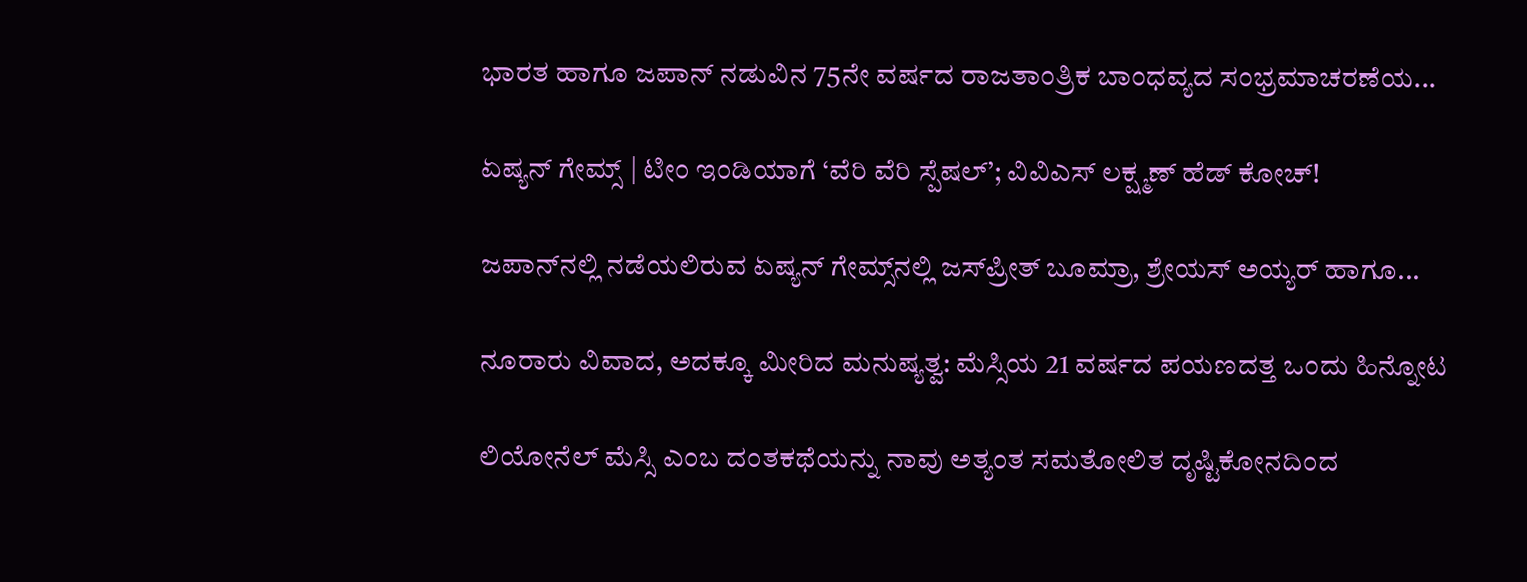ಭಾರತ ಹಾಗೂ ಜಪಾನ್ ನಡುವಿನ 75ನೇ ವರ್ಷದ ರಾಜತಾಂತ್ರಿಕ ಬಾಂಧವ್ಯದ ಸಂಭ್ರಮಾಚರಣೆಯ...

ಏಷ್ಯನ್ ಗೇಮ್ಸ್ | ಟೀಂ ಇಂಡಿಯಾಗೆ ‘ವೆರಿ ವೆರಿ ಸ್ಪೆಷಲ್’; ವಿವಿಎಸ್‌ ಲಕ್ಷ್ಮಣ್ ಹೆಡ್‌ ಕೋಚ್!

ಜಪಾನ್‌ನಲ್ಲಿ ನಡೆಯಲಿರುವ ಏಷ್ಯನ್ ಗೇಮ್ಸ್‌ನಲ್ಲಿ ಜಸ್‌ಪ್ರೀತ್ ಬೂಮ್ರಾ, ಶ್ರೇಯಸ್ ಅಯ್ಯರ್ ಹಾಗೂ...

ನೂರಾರು ವಿವಾದ, ಅದಕ್ಕೂ ಮೀರಿದ ಮನುಷ್ಯತ್ವ: ಮೆಸ್ಸಿಯ 21 ವರ್ಷದ ಪಯಣದತ್ತ ಒಂದು ಹಿನ್ನೋಟ

ಲಿಯೋನೆಲ್ ಮೆಸ್ಸಿ ಎಂಬ ದಂತಕಥೆಯನ್ನು ನಾವು ಅತ್ಯಂತ ಸಮತೋಲಿತ ದೃಷ್ಟಿಕೋನದಿಂದ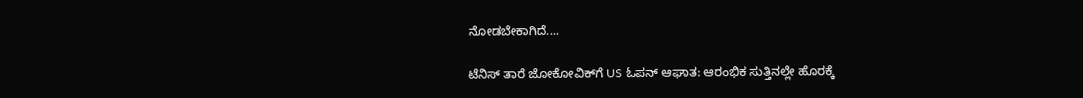ನೋಡಬೇಕಾಗಿದೆ....

ಟೆನಿಸ್ ತಾರೆ ಜೋಕೋವಿಕ್‌ಗೆ US ಓಪನ್ ಆಘಾತ: ಆರಂಭಿಕ ಸುತ್ತಿನಲ್ಲೇ ಹೊರಕ್ಕೆ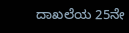ದಾಖಲೆಯ 25ನೇ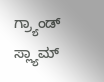ಗ್ರ್ಯಾಂಡ್ ಸ್ಲ್ಯಾಮ್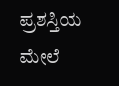ಪ್ರಶಸ್ತಿಯ ಮೇಲೆ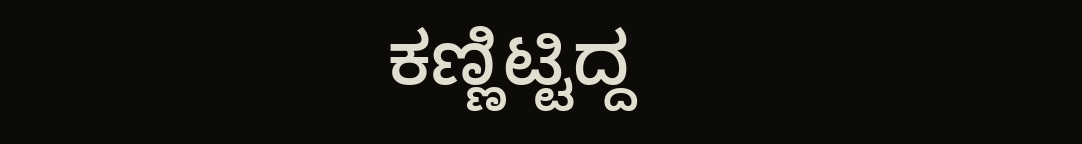ಕಣ್ಣಿಟ್ಟಿದ್ದ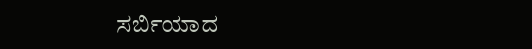ಸರ್ಬಿಯಾದ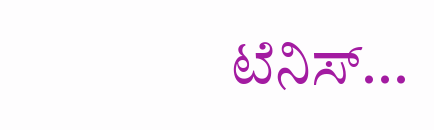ಟೆನಿಸ್...